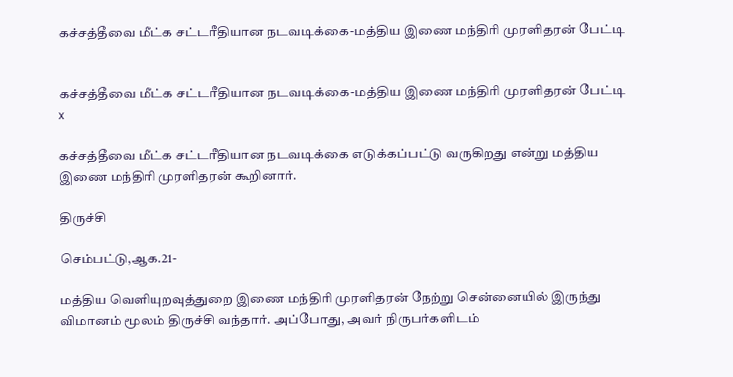கச்சத்தீவை மீட்க சட்டரீதியான நடவடிக்கை-மத்திய இணை மந்திரி முரளிதரன் பேட்டி


கச்சத்தீவை மீட்க சட்டரீதியான நடவடிக்கை-மத்திய இணை மந்திரி முரளிதரன் பேட்டி
x

கச்சத்தீவை மீட்க சட்டரீதியான நடவடிக்கை எடுக்கப்பட்டு வருகிறது என்று மத்திய இணை மந்திரி முரளிதரன் கூறினார்.

திருச்சி

செம்பட்டு,ஆக.21-

மத்திய வெளியுறவுத்துறை இணை மந்திரி முரளிதரன் நேற்று சென்னையில் இருந்து விமானம் மூலம் திருச்சி வந்தார். அப்போது, அவர் நிருபர்களிடம்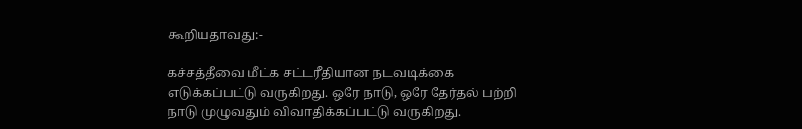கூறியதாவது:-

கச்சத்தீவை மீட்க சட்டரீதியான நடவடிக்கை எடுக்கப்பட்டு வருகிறது. ஒரே நாடு, ஒரே தேர்தல் பற்றி நாடு முழுவதும் விவாதிக்கப்பட்டு வருகிறது.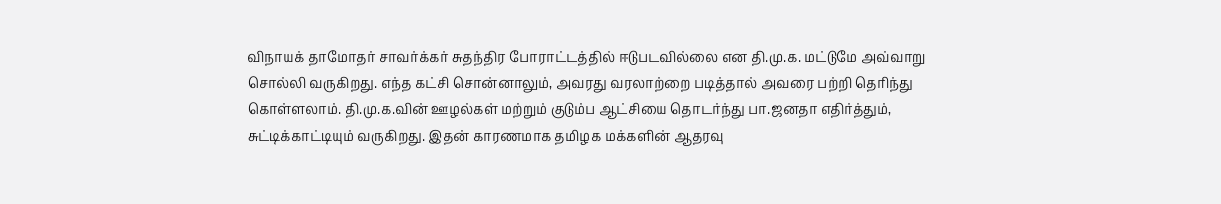விநாயக் தாமோதர் சாவர்க்கர் சுதந்திர போராட்டத்தில் ஈடுபடவில்லை என தி.மு.க. மட்டுமே அவ்வாறு சொல்லி வருகிறது. எந்த கட்சி சொன்னாலும், அவரது வரலாற்றை படித்தால் அவரை பற்றி தெரிந்து கொள்ளலாம். தி.மு.க.வின் ஊழல்கள் மற்றும் குடும்ப ஆட்சியை தொடர்ந்து பா.ஜனதா எதிர்த்தும், சுட்டிக்காட்டியும் வருகிறது. இதன் காரணமாக தமிழக மக்களின் ஆதரவு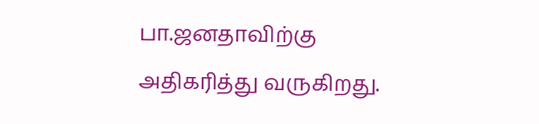பா.ஜனதாவிற்கு அதிகரித்து வருகிறது.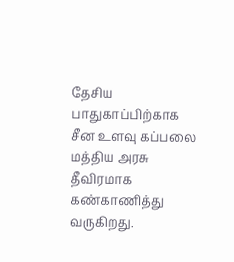தேசிய பாதுகாப்பிற்காக சீன உளவு கப்பலை மத்திய அரசு தீவிரமாக கண்காணித்து வருகிறது.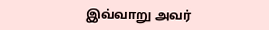இவ்வாறு அவர்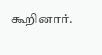கூறினார்.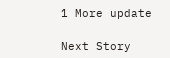1 More update

Next Story